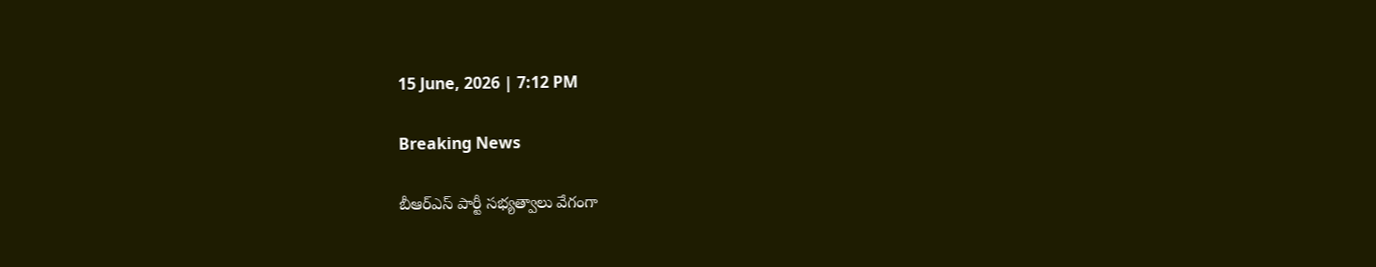15 June, 2026 | 7:12 PM

Breaking News

బీఆర్ఎస్ పార్టీ సభ్యత్వాలు వేగంగా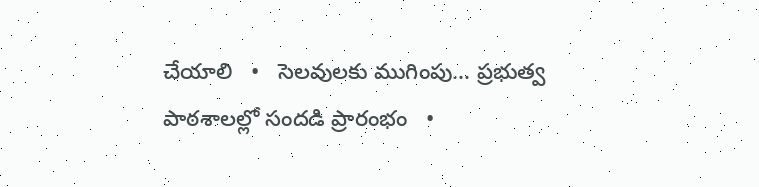చేయాలి   •   సెలవులకు ముగింపు... ప్రభుత్వ పాఠశాలల్లో సందడి ప్రారంభం   •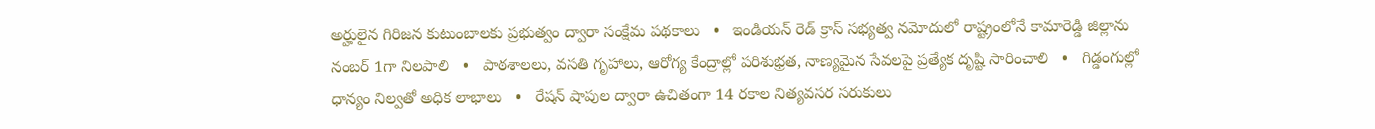అర్హులైన గిరిజన కుటుంబాలకు ప్రభుత్వం ద్వారా సంక్షేమ పథకాలు   •   ఇండియన్ రెడ్ క్రాస్ సభ్యత్వ నమోదులో రాష్ట్రంలోనే కామారెడ్డి జిల్లాను నంబర్ 1గా నిలపాలి   •   పాఠశాలలు, వసతి గృహాలు, ఆరోగ్య కేంద్రాల్లో పరిశుభ్రత, నాణ్యమైన సేవలపై ప్రత్యేక దృష్టి సారించాలి   •   గిడ్డంగుల్లో ధాన్యం నిల్వతో అధిక లాభాలు   •   రేషన్ షాపుల ద్వారా ఉచితంగా 14 రకాల నిత్యవసర సరుకులు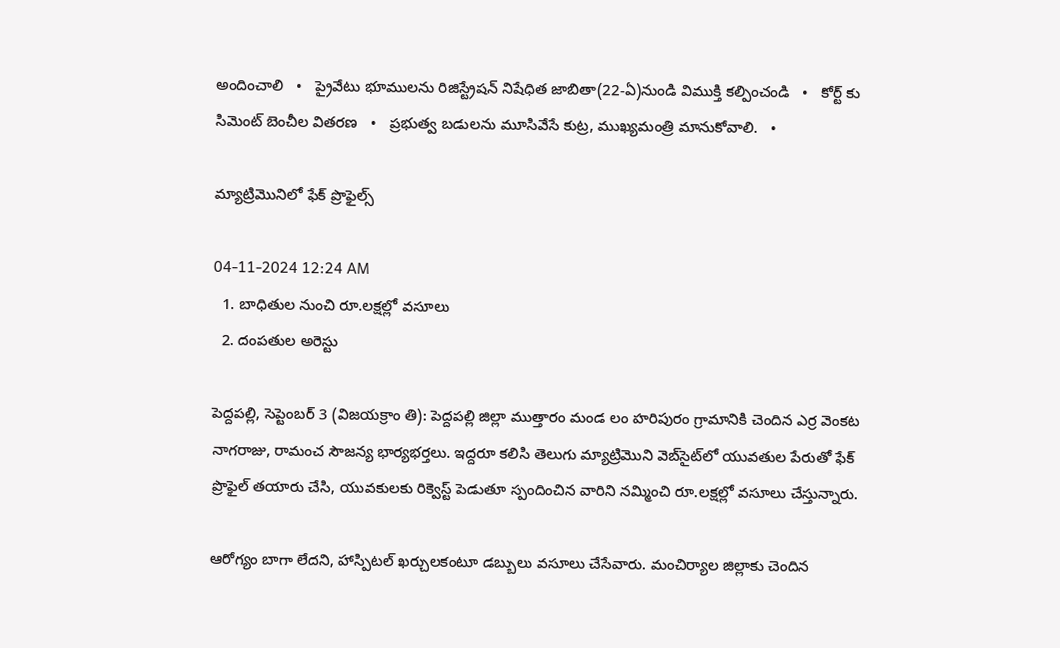అందించాలి   •   ప్రైవేటు భూములను రిజిస్ట్రేషన్ నిషేధిత జాబితా(22-ఏ)నుండి విముక్తి కల్పించండి   •   కోర్ట్ కు సిమెంట్ బెంచీల వితరణ   •   ప్రభుత్వ బడులను మూసివేసే కుట్ర, ముఖ్యమంత్రి మానుకోవాలి.   •

మ్యాట్రిమొనిలో ఫేక్ ప్రొఫైల్స్

04-11-2024 12:24 AM
  1. బాధితుల నుంచి రూ.లక్షల్లో వసూలు
  2. దంపతుల అరెస్టు

పెద్దపల్లి, సెప్టెంబర్ 3 (విజయక్రాం తి): పెద్దపల్లి జిల్లా ముత్తారం మండ లం హరిపురం గ్రామానికి చెందిన ఎర్ర వెంకట నాగరాజు, రామంచ సౌజన్య భార్యభర్తలు. ఇద్దరూ కలిసి తెలుగు మ్యాట్రిమొని వెబ్‌సైట్‌లో యువతుల పేరుతో ఫేక్ ప్రొఫైల్ తయారు చేసి, యువకులకు రిక్వెస్ట్ పెడుతూ స్పందించిన వారిని నమ్మించి రూ.లక్షల్లో వసూలు చేస్తున్నారు.

ఆరోగ్యం బాగా లేదని, హాస్పిటల్ ఖర్చులకంటూ డబ్బులు వసూలు చేసేవారు. మంచిర్యాల జిల్లాకు చెందిన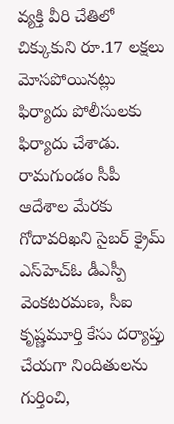వ్యక్తి వీరి చేతిలో చిక్కుకుని రూ.17 లక్షలు మోసపోయినట్లు ఫిర్యాదు పోలీసులకు ఫిర్యాదు చేశాడు. రామగుండం సీపీ ఆదేశాల మేరకు గోదావరిఖని సైబర్ క్రైమ్ ఎస్‌హెచ్‌ఓ డీఎస్పీ వెంకటరమణ, సీఐ కృష్ణమూర్తి కేసు దర్యాప్తు చేయగా నిందితులను గుర్తించి,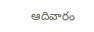ఆదివారం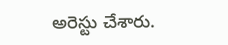అరెస్టు చేశారు.